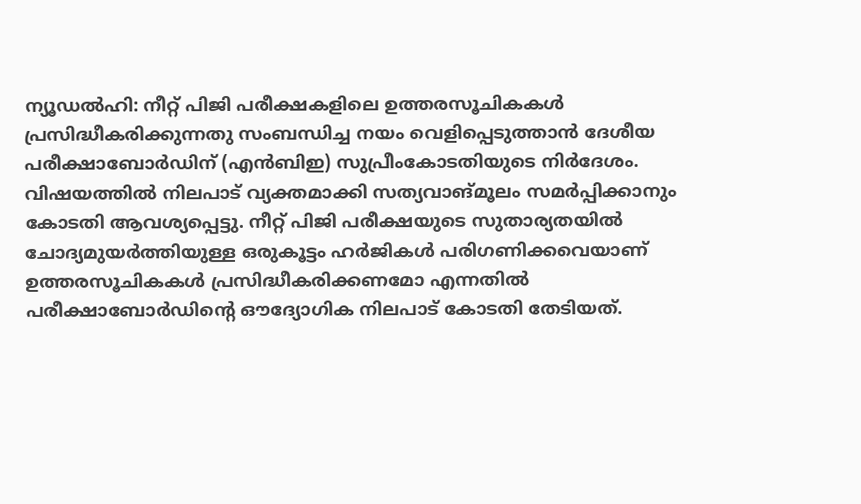ന്യൂഡൽഹി: നീറ്റ് പിജി പരീക്ഷകളിലെ ഉത്തരസൂചികകൾ പ്രസിദ്ധീകരിക്കുന്നതു സംബന്ധിച്ച നയം വെളിപ്പെടുത്താൻ ദേശീയ പരീക്ഷാബോർഡിന് (എൻബിഇ) സുപ്രീംകോടതിയുടെ നിർദേശം.
വിഷയത്തിൽ നിലപാട് വ്യക്തമാക്കി സത്യവാങ്മൂലം സമർപ്പിക്കാനും കോടതി ആവശ്യപ്പെട്ടു. നീറ്റ് പിജി പരീക്ഷയുടെ സുതാര്യതയിൽ ചോദ്യമുയർത്തിയുള്ള ഒരുകൂട്ടം ഹർജികൾ പരിഗണിക്കവെയാണ് ഉത്തരസൂചികകൾ പ്രസിദ്ധീകരിക്കണമോ എന്നതിൽ പരീക്ഷാബോർഡിന്റെ ഔദ്യോഗിക നിലപാട് കോടതി തേടിയത്.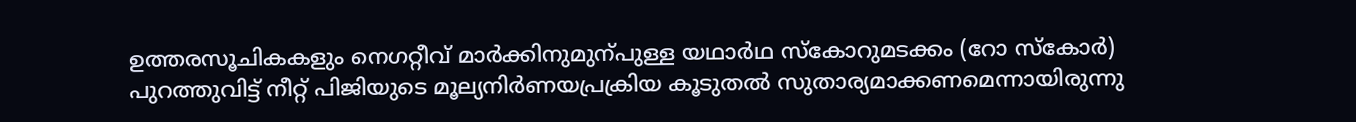ഉത്തരസൂചികകളും നെഗറ്റീവ് മാർക്കിനുമുന്പുള്ള യഥാർഥ സ്കോറുമടക്കം (റോ സ്കോർ) പുറത്തുവിട്ട് നീറ്റ് പിജിയുടെ മൂല്യനിർണയപ്രക്രിയ കൂടുതൽ സുതാര്യമാക്കണമെന്നായിരുന്നു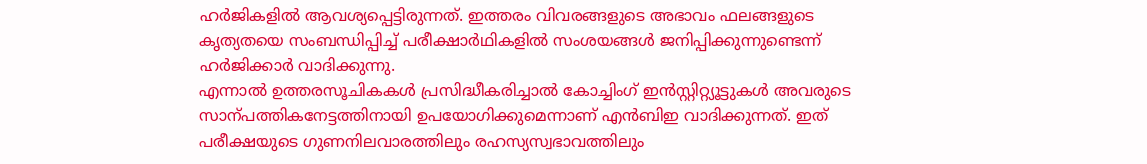ഹർജികളിൽ ആവശ്യപ്പെട്ടിരുന്നത്. ഇത്തരം വിവരങ്ങളുടെ അഭാവം ഫലങ്ങളുടെ കൃത്യതയെ സംബന്ധിപ്പിച്ച് പരീക്ഷാർഥികളിൽ സംശയങ്ങൾ ജനിപ്പിക്കുന്നുണ്ടെന്ന് ഹർജിക്കാർ വാദിക്കുന്നു.
എന്നാൽ ഉത്തരസൂചികകൾ പ്രസിദ്ധീകരിച്ചാൽ കോച്ചിംഗ് ഇൻസ്റ്റിറ്റ്യൂട്ടുകൾ അവരുടെ സാന്പത്തികനേട്ടത്തിനായി ഉപയോഗിക്കുമെന്നാണ് എൻബിഇ വാദിക്കുന്നത്. ഇത് പരീക്ഷയുടെ ഗുണനിലവാരത്തിലും രഹസ്യസ്വഭാവത്തിലും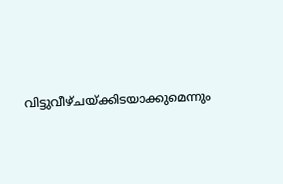വിട്ടുവീഴ്ചയ്ക്കിടയാക്കുമെന്നും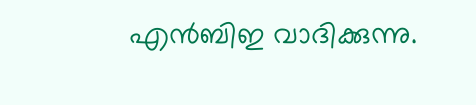എൻബിഇ വാദിക്കുന്നു.